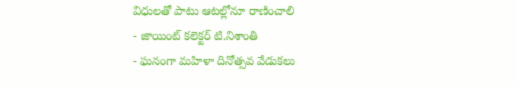విధులతో పాటు ఆటల్లోనూ రాణించాలి
- జాయింట్ కలెక్టర్ టి.నిశాంతి
- ఘనంగా మహిళా దినోత్సవ వేడుకలు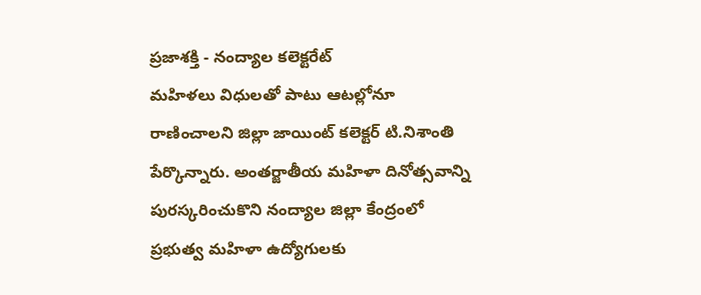ప్రజాశక్తి - నంద్యాల కలెక్టరేట్
మహిళలు విధులతో పాటు ఆటల్లోనూ రాణించాలని జిల్లా జాయింట్ కలెక్టర్ టి.నిశాంతి పేర్కొన్నారు. అంతర్జాతీయ మహిళా దినోత్సవాన్ని పురస్కరించుకొని నంద్యాల జిల్లా కేంద్రంలో ప్రభుత్వ మహిళా ఉద్యోగులకు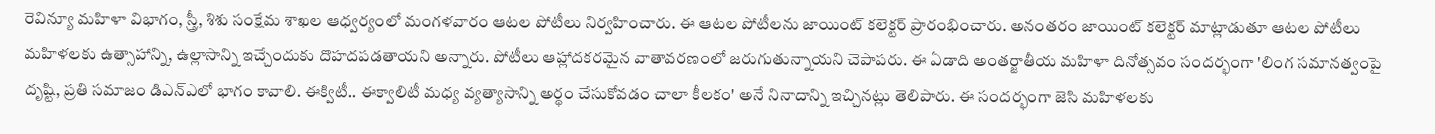రెవిన్యూ మహిళా విభాగం, స్త్రీ, శిశు సంక్షేమ శాఖల ఆధ్వర్యంలో మంగళవారం ఆటల పోటీలు నిర్వహించారు. ఈ ఆటల పోటీలను జాయింట్ కలెక్టర్ ప్రారంభించారు. అనంతరం జాయింట్ కలెక్టర్ మాట్లాడుతూ ఆటల పోటీలు మహిళలకు ఉత్సాహాన్ని, ఉల్లాసాన్ని ఇచ్చేందుకు దొహదపడతాయని అన్నారు. పోటీలు ఆహ్లాదకరమైన వాతావరణంలో జరుగుతున్నాయని చెపాపరు. ఈ ఏడాది అంతర్జాతీయ మహిళా దినోత్సవం సందర్భంగా 'లింగ సమానత్వంపై దృష్టి, ప్రతి సమాజం డిఎన్ఎలో భాగం కావాలి. ఈక్విటీ.. ఈక్వాలిటీ మధ్య వ్యత్యాసాన్ని అర్థం చేసుకోవడం చాలా కీలకం' అనే నినాదాన్ని ఇచ్చినట్లు తెలిపారు. ఈ సందర్భంగా జెసి మహిళలకు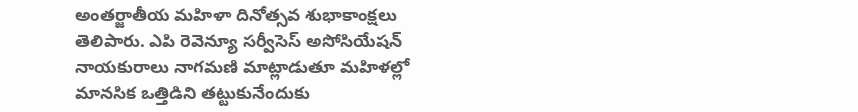అంతర్జాతీయ మహిళా దినోత్సవ శుభాకాంక్షలు తెలిపారు. ఎపి రెవెన్యూ సర్వీసెస్ అసోసియేషన్ నాయకురాలు నాగమణి మాట్లాడుతూ మహిళల్లో మానసిక ఒత్తిడిని తట్టుకునేందుకు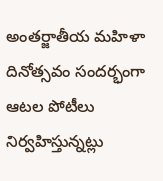అంతర్జాతీయ మహిళా దినోత్సవం సందర్భంగా ఆటల పోటీలు నిర్వహిస్తున్నట్లు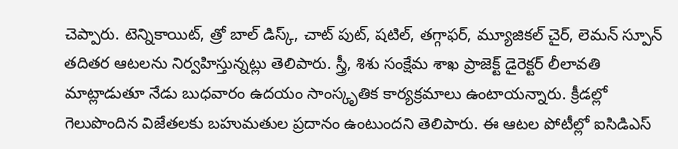చెప్పారు. టెన్నికాయిట్, త్రో బాల్ డిస్క్, చాట్ పుట్, షటిల్, తగ్గాఫర్, మ్యూజికల్ చైర్, లెమన్ స్పూన్ తదితర ఆటలను నిర్వహిస్తున్నట్లు తెలిపారు. స్త్రీ, శిశు సంక్షేమ శాఖ ప్రాజెక్ట్ డైరెక్టర్ లీలావతి మాట్లాడుతూ నేడు బుధవారం ఉదయం సాంస్కృతిక కార్యక్రమాలు ఉంటాయన్నారు. క్రీడల్లో గెలుపొందిన విజేతలకు బహుమతుల ప్రదానం ఉంటుందని తెలిపారు. ఈ ఆటల పోటీల్లో ఐసిడిఎస్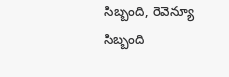సిబ్బంది, రెవెన్యూ సిబ్బంది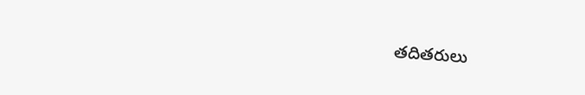తదితరులు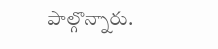పాల్గొన్నారు.